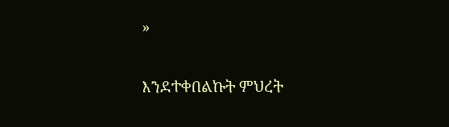»

እንደተቀበልኩት ምህረት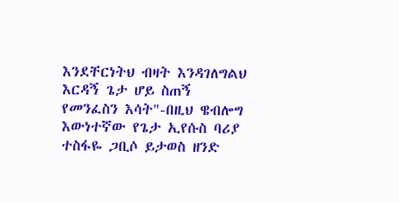እንደቸርነትህ ብዛት እንዳገለግልህ እርዳኝ ጌታ ሆይ ስጠኝ የመንፈስን እሳት"-በዚህ ዌብሎግ እውነተኛው የጌታ ኢየሱስ ባሪያ ተስፋዬ ጋቢሶ ይታወስ ዘንድ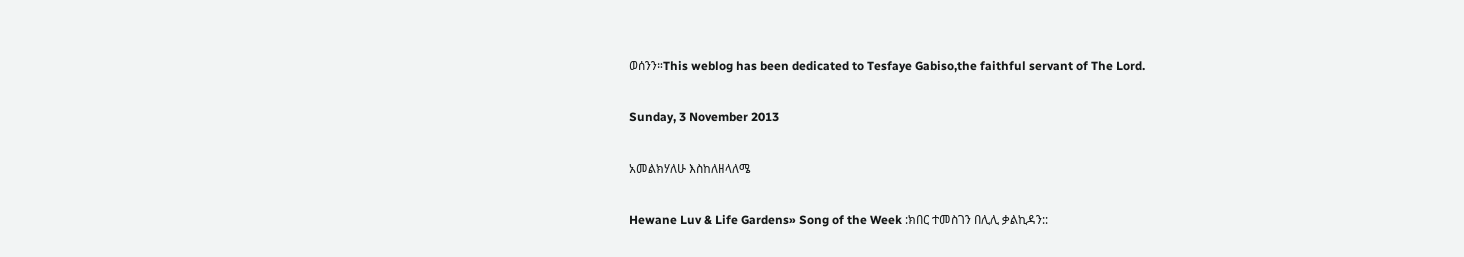ወሰንን።This weblog has been dedicated to Tesfaye Gabiso,the faithful servant of The Lord.

Sunday, 3 November 2013

አመልክሃለሁ እስከለዘላለሜ

Hewane Luv & Life Gardens» Song of the Week :ክበር ተመስገን በሊሊ ቃልኪዳን::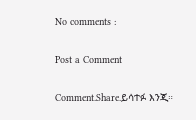No comments :

Post a Comment

Comment.Share.ይሳተፉ እንጂ።